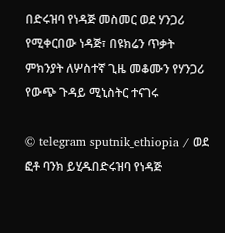በድሩዝባ የነዳጅ መስመር ወደ ሃንጋሪ የሚቀርበው ነዳጅ፣ በዩክሬን ጥቃት ምክንያት ለሦስተኛ ጊዜ መቆሙን የሃንጋሪ የውጭ ጉዳይ ሚኒስትር ተናገሩ

© telegram sputnik_ethiopia / ወደ ፎቶ ባንክ ይሂዱበድሩዝባ የነዳጅ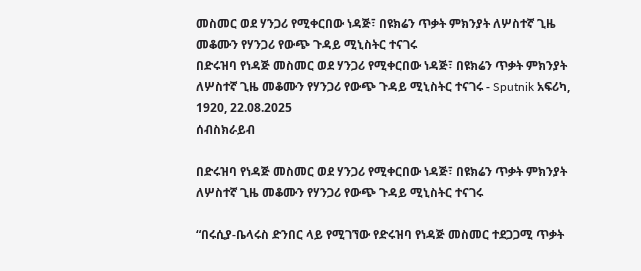መስመር ወደ ሃንጋሪ የሚቀርበው ነዳጅ፣ በዩክሬን ጥቃት ምክንያት ለሦስተኛ ጊዜ መቆሙን የሃንጋሪ የውጭ ጉዳይ ሚኒስትር ተናገሩ
በድሩዝባ የነዳጅ መስመር ወደ ሃንጋሪ የሚቀርበው ነዳጅ፣ በዩክሬን ጥቃት ምክንያት ለሦስተኛ ጊዜ መቆሙን የሃንጋሪ የውጭ ጉዳይ ሚኒስትር ተናገሩ - Sputnik አፍሪካ, 1920, 22.08.2025
ሰብስክራይብ

በድሩዝባ የነዳጅ መስመር ወደ ሃንጋሪ የሚቀርበው ነዳጅ፣ በዩክሬን ጥቃት ምክንያት ለሦስተኛ ጊዜ መቆሙን የሃንጋሪ የውጭ ጉዳይ ሚኒስትር ተናገሩ

“በሩሲያ-ቤላሩስ ድንበር ላይ የሚገኘው የድሩዝባ የነዳጅ መስመር ተደጋጋሚ ጥቃት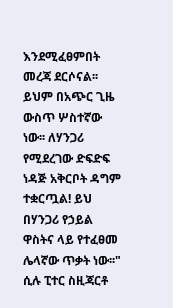እንደሚፈፀምበት መረጃ ደርሶናል፡፡ ይህም በአጭር ጊዜ ውስጥ ሦስተኛው ነው፡፡ ለሃንጋሪ የሚደረገው ድፍድፍ ነዳጅ አቅርቦት ዳግም ተቋርጧል! ይህ በሃንጋሪ የኃይል ዋስትና ላይ የተፈፀመ ሌላኛው ጥቃት ነው፡፡" ሲሉ ፒተር ስዚጃርቶ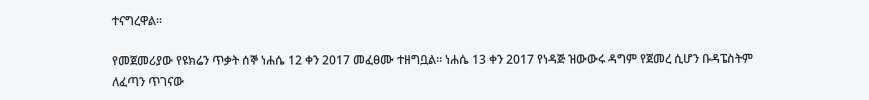ተናግረዋል።

የመጀመሪያው የዩክሬን ጥቃት ሰኞ ነሐሴ 12 ቀን 2017 መፈፀሙ ተዘግቧል፡፡ ነሐሴ 13 ቀን 2017 የነዳጅ ዝውውሩ ዳግም የጀመረ ሲሆን ቡዳፔስትም ለፈጣን ጥገናው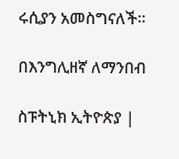ሩሲያን አመስግናለች፡፡

በእንግሊዘኛ ለማንበብ

ስፑትኒክ ኢትዮጵያ |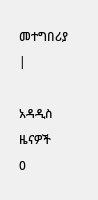መተግበሪያ |

አዳዲስ ዜናዎች
0